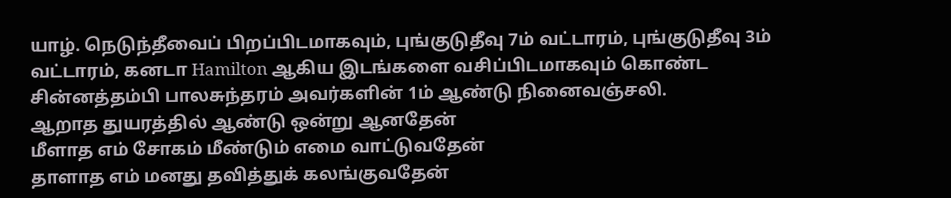யாழ். நெடுந்தீவைப் பிறப்பிடமாகவும், புங்குடுதீவு 7ம் வட்டாரம், புங்குடுதீவு 3ம் வட்டாரம், கனடா Hamilton ஆகிய இடங்களை வசிப்பிடமாகவும் கொண்ட சின்னத்தம்பி பாலசுந்தரம் அவர்களின் 1ம் ஆண்டு நினைவஞ்சலி.
ஆறாத துயரத்தில் ஆண்டு ஒன்று ஆனதேன்
மீளாத எம் சோகம் மீண்டும் எமை வாட்டுவதேன்
தாளாத எம் மனது தவித்துக் கலங்குவதேன்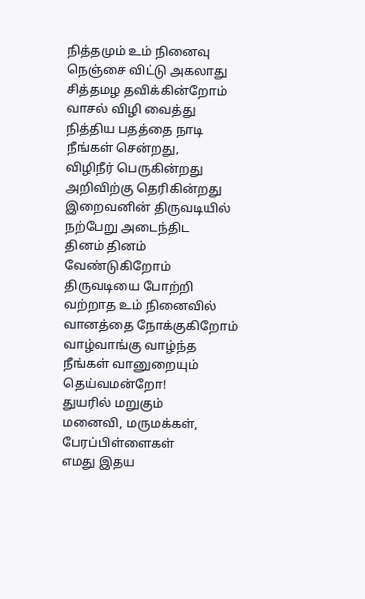நித்தமும் உம் நினைவு நெஞ்சை விட்டு அகலாது
சித்தமழ தவிக்கின்றோம் வாசல் விழி வைத்து
நித்திய பதத்தை நாடி நீங்கள் சென்றது,
விழிநீர் பெருகின்றது அறிவிற்கு தெரிகின்றது
இறைவனின் திருவடியில் நற்பேறு அடைந்திட
தினம் தினம் வேண்டுகிறோம் திருவடியை போற்றி
வற்றாத உம் நினைவில் வானத்தை நோக்குகிறோம்
வாழ்வாங்கு வாழ்ந்த நீங்கள் வானுறையும் தெய்வமன்றோ!
துயரில் மறுகும்
மனைவி, மருமக்கள், பேரப்பிள்ளைகள்
எமது இதய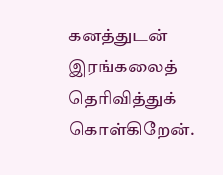கனத்துடன் இரங்கலைத் தெரிவித்துக் கொள்கிறேன்.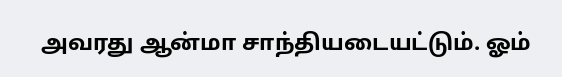அவரது ஆன்மா சாந்தியடையட்டும். ஓம்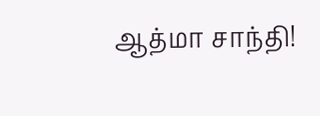ஆத்மா சாந்தி!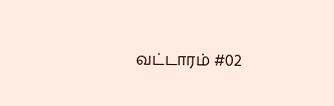வட்டாரம் #02